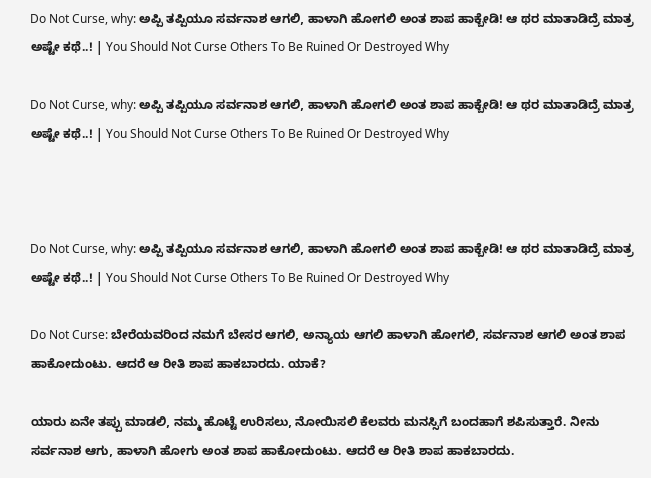Do Not Curse, why: ಅಪ್ಪಿ ತಪ್ಪಿಯೂ ಸರ್ವನಾಶ ಆಗಲಿ, ಹಾಳಾಗಿ ಹೋಗಲಿ ಅಂತ ಶಾಪ ಹಾಕ್ಬೇಡಿ! ಆ ಥರ ಮಾತಾಡಿದ್ರೆ ಮಾತ್ರ ಅಷ್ಟೇ ಕಥೆ..! | You Should Not Curse Others To Be Ruined Or Destroyed Why

Do Not Curse, why: ಅಪ್ಪಿ ತಪ್ಪಿಯೂ ಸರ್ವನಾಶ ಆಗಲಿ, ಹಾಳಾಗಿ ಹೋಗಲಿ ಅಂತ ಶಾಪ ಹಾಕ್ಬೇಡಿ! ಆ ಥರ ಮಾತಾಡಿದ್ರೆ ಮಾತ್ರ ಅಷ್ಟೇ ಕಥೆ..! | You Should Not Curse Others To Be Ruined Or Destroyed Why



Do Not Curse, why: ಅಪ್ಪಿ ತಪ್ಪಿಯೂ ಸರ್ವನಾಶ ಆಗಲಿ, ಹಾಳಾಗಿ ಹೋಗಲಿ ಅಂತ ಶಾಪ ಹಾಕ್ಬೇಡಿ! ಆ ಥರ ಮಾತಾಡಿದ್ರೆ ಮಾತ್ರ ಅಷ್ಟೇ ಕಥೆ..! | You Should Not Curse Others To Be Ruined Or Destroyed Why

Do Not Curse: ಬೇರೆಯವರಿಂದ ನಮಗೆ ಬೇಸರ ಆಗಲಿ, ಅನ್ಯಾಯ ಆಗಲಿ ಹಾಳಾಗಿ ಹೋಗಲಿ, ಸರ್ವನಾಶ ಆಗಲಿ ಅಂತ ಶಾಪ ಹಾಕೋದುಂಟು. ಆದರೆ ಆ ರೀತಿ ಶಾಪ ಹಾಕಬಾರದು. ಯಾಕೆ?

ಯಾರು ಏನೇ ತಪ್ಪು ಮಾಡಲಿ, ನಮ್ಮ ಹೊಟ್ಟೆ ಉರಿಸಲು, ನೋಯಿಸಲಿ ಕೆಲವರು ಮನಸ್ಸಿಗೆ ಬಂದಹಾಗೆ ಶಪಿಸುತ್ತಾರೆ. ನೀನು ಸರ್ವನಾಶ ಆಗು, ಹಾಳಾಗಿ ಹೋಗು ಅಂತ ಶಾಪ ಹಾಕೋದುಂಟು. ಆದರೆ ಆ ರೀತಿ ಶಾಪ ಹಾಕಬಾರದು.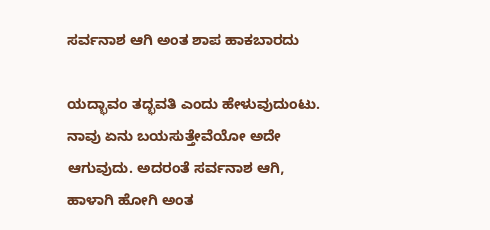ಸರ್ವನಾಶ ಆಗಿ ಅಂತ ಶಾಪ ಹಾಕಬಾರದು

ಯದ್ಭಾವಂ ತದ್ಭವತಿ ಎಂದು ಹೇಳುವುದುಂಟು. ನಾವು ಏನು ಬಯಸುತ್ತೇವೆಯೋ ಅದೇ ಆಗುವುದು. ಅದರಂತೆ ಸರ್ವನಾಶ ಆಗಿ, ಹಾಳಾಗಿ ಹೋಗಿ ಅಂತ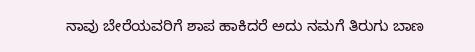ನಾವು ಬೇರೆಯವರಿಗೆ ಶಾಪ ಹಾಕಿದರೆ ಅದು ನಮಗೆ ತಿರುಗು ಬಾಣ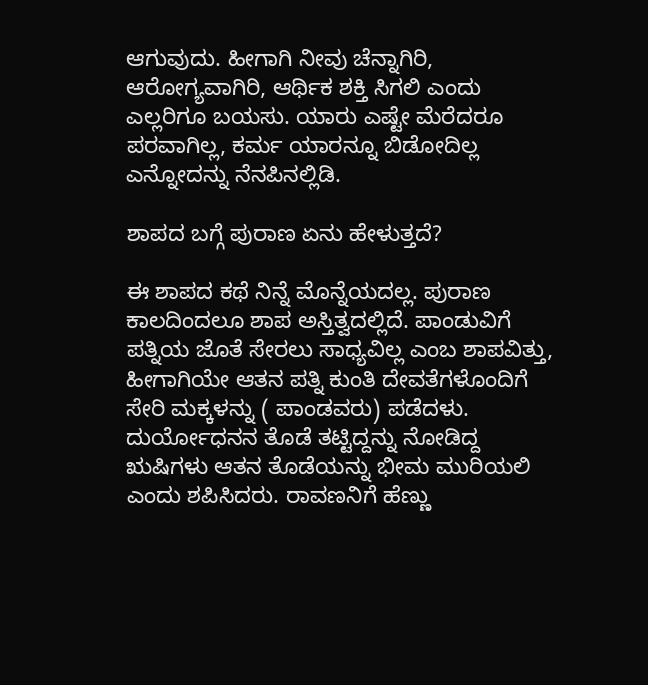ಆಗುವುದು. ಹೀಗಾಗಿ ನೀವು ಚೆನ್ನಾಗಿರಿ, ಆರೋಗ್ಯವಾಗಿರಿ, ಆರ್ಥಿಕ ಶಕ್ತಿ ಸಿಗಲಿ ಎಂದು ಎಲ್ಲರಿಗೂ ಬಯಸು. ಯಾರು ಎಷ್ಟೇ ಮೆರೆದರೂ ಪರವಾಗಿಲ್ಲ, ಕರ್ಮ ಯಾರನ್ನೂ ಬಿಡೋದಿಲ್ಲ ಎನ್ನೋದನ್ನು ನೆನಪಿನಲ್ಲಿಡಿ.

ಶಾಪದ ಬಗ್ಗೆ ಪುರಾಣ ಏನು ಹೇಳುತ್ತದೆ?

ಈ ಶಾಪದ ಕಥೆ ನಿನ್ನೆ ಮೊನ್ನೆಯದಲ್ಲ. ಪುರಾಣ ಕಾಲದಿಂದಲೂ ಶಾಪ ಅಸ್ತಿತ್ವದಲ್ಲಿದೆ. ಪಾಂಡುವಿಗೆ ಪತ್ನಿಯ ಜೊತೆ ಸೇರಲು ಸಾಧ್ಯವಿಲ್ಲ ಎಂಬ ಶಾಪವಿತ್ತು, ಹೀಗಾಗಿಯೇ ಆತನ ಪತ್ನಿ ಕುಂತಿ ದೇವತೆಗಳೊಂದಿಗೆ ಸೇರಿ ಮಕ್ಕಳನ್ನು ( ಪಾಂಡವರು) ಪಡೆದಳು. ದುರ್ಯೋಧನನ ತೊಡೆ ತಟ್ಟಿದ್ದನ್ನು ನೋಡಿದ್ದ ಋಷಿಗಳು ಆತನ ತೊಡೆಯನ್ನು ಭೀಮ ಮುರಿಯಲಿ ಎಂದು ಶಪಿಸಿದರು. ರಾವಣನಿಗೆ ಹೆಣ್ಣು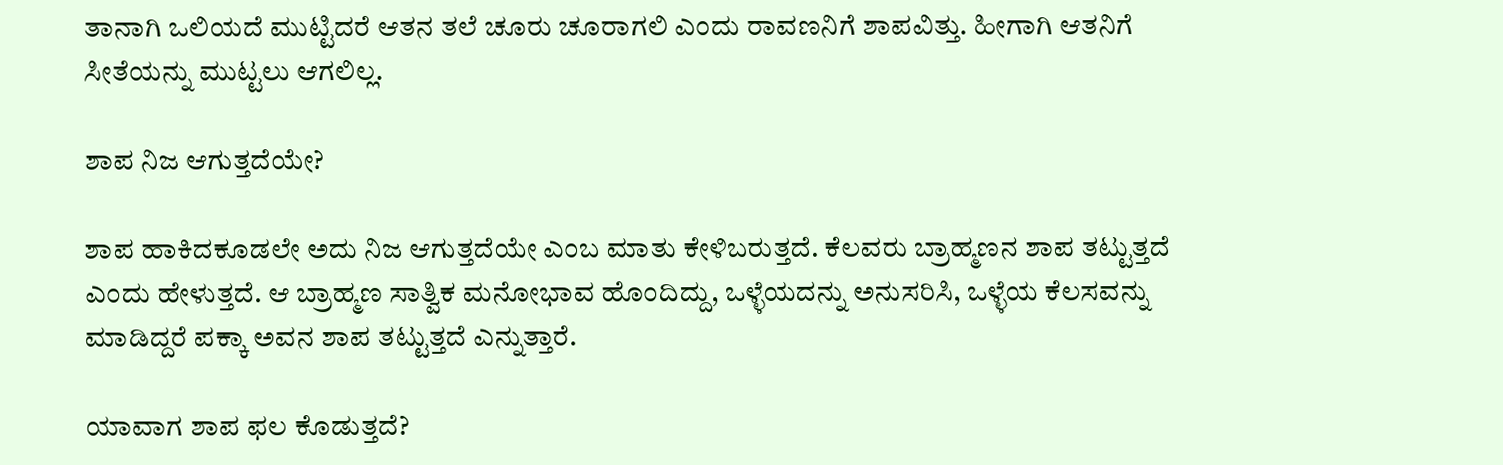ತಾನಾಗಿ ಒಲಿಯದೆ ಮುಟ್ಟಿದರೆ ಆತನ ತಲೆ ಚೂರು ಚೂರಾಗಲಿ ಎಂದು ರಾವಣನಿಗೆ ಶಾಪವಿತ್ತು. ಹೀಗಾಗಿ ಆತನಿಗೆ ಸೀತೆಯನ್ನು ಮುಟ್ಟಲು ಆಗಲಿಲ್ಲ.

ಶಾಪ ನಿಜ ಆಗುತ್ತದೆಯೇ?

ಶಾಪ ಹಾಕಿದಕೂಡಲೇ ಅದು ನಿಜ ಆಗುತ್ತದೆಯೇ ಎಂಬ ಮಾತು ಕೇಳಿಬರುತ್ತದೆ. ಕೆಲವರು ಬ್ರಾಹ್ಮಣನ ಶಾಪ ತಟ್ಟುತ್ತದೆ ಎಂದು ಹೇಳುತ್ತದೆ. ಆ ಬ್ರಾಹ್ಮಣ ಸಾತ್ವಿಕ ಮನೋಭಾವ ಹೊಂದಿದ್ದು, ಒಳ್ಳೆಯದನ್ನು ಅನುಸರಿಸಿ, ಒಳ್ಳೆಯ ಕೆಲಸವನ್ನು ಮಾಡಿದ್ದರೆ ಪಕ್ಕಾ ಅವನ ಶಾಪ ತಟ್ಟುತ್ತದೆ ಎನ್ನುತ್ತಾರೆ.

ಯಾವಾಗ ಶಾಪ ಫಲ ಕೊಡುತ್ತದೆ?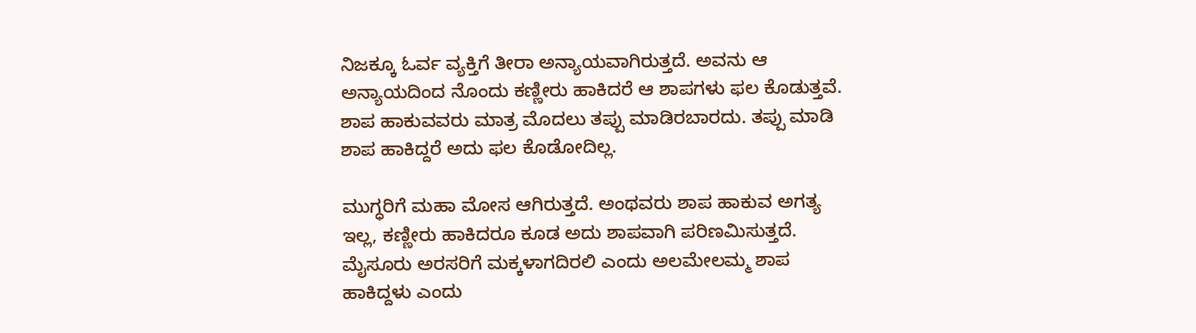ನಿಜಕ್ಕೂ ಓರ್ವ ವ್ಯಕ್ತಿಗೆ ತೀರಾ ಅನ್ಯಾಯವಾಗಿರುತ್ತದೆ. ಅವನು ಆ ಅನ್ಯಾಯದಿಂದ ನೊಂದು ಕಣ್ಣೀರು ಹಾಕಿದರೆ ಆ ಶಾಪಗಳು ಫಲ ಕೊಡುತ್ತವೆ. ಶಾಪ ಹಾಕುವವರು ಮಾತ್ರ ಮೊದಲು ತಪ್ಪು ಮಾಡಿರಬಾರದು. ತಪ್ಪು ಮಾಡಿ ಶಾಪ ಹಾಕಿದ್ದರೆ ಅದು ಫಲ ಕೊಡೋದಿಲ್ಲ.

ಮುಗ್ಧರಿಗೆ ಮಹಾ ಮೋಸ ಆಗಿರುತ್ತದೆ. ಅಂಥವರು ಶಾಪ ಹಾಕುವ ಅಗತ್ಯ ಇಲ್ಲ, ಕಣ್ಣೀರು ಹಾಕಿದರೂ ಕೂಡ ಅದು ಶಾಪವಾಗಿ ಪರಿಣಮಿಸುತ್ತದೆ. ಮೈಸೂರು ಅರಸರಿಗೆ ಮಕ್ಕಳಾಗದಿರಲಿ ಎಂದು ಅಲಮೇಲಮ್ಮ ಶಾಪ ಹಾಕಿದ್ದಳು ಎಂದು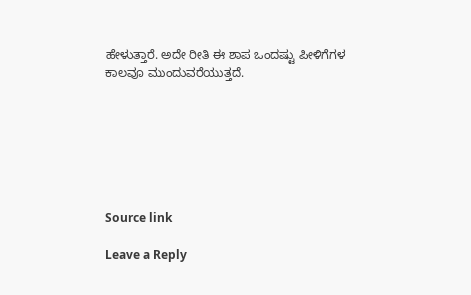ಹೇಳುತ್ತಾರೆ. ಅದೇ ರೀತಿ ಈ ಶಾಪ ಒಂದಷ್ಟು ಪೀಳಿಗೆಗಳ ಕಾಲವೂ ಮುಂದುವರೆಯುತ್ತದೆ.







Source link

Leave a Reply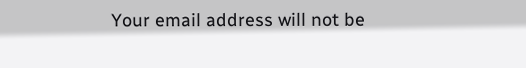Your email address will not be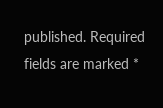published. Required fields are marked *